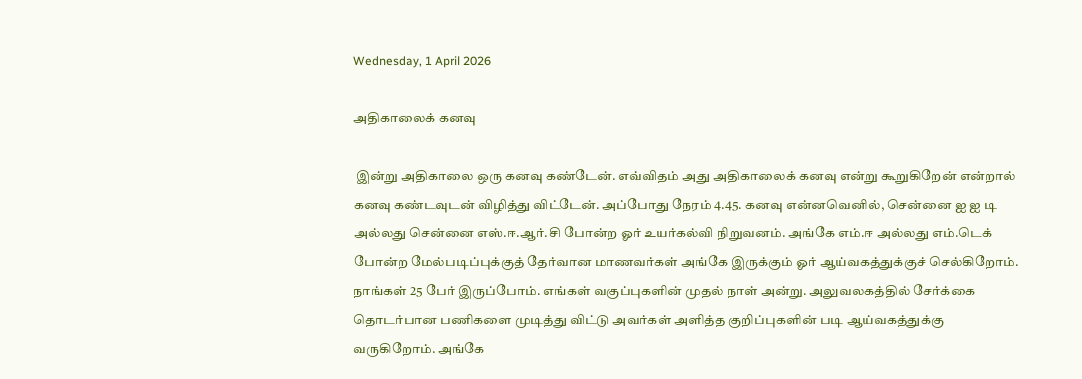Wednesday, 1 April 2026

அதிகாலைக் கனவு

 இன்று அதிகாலை ஒரு கனவு கண்டேன். எவ்விதம் அது அதிகாலைக் கனவு என்று கூறுகிறேன் என்றால் கனவு கண்டவுடன் விழித்து விட்டேன். அப்போது நேரம் 4.45. கனவு என்னவெனில், சென்னை ஐ ஐ டி அல்லது சென்னை எஸ்.ஈ.ஆர்.சி போன்ற ஓர் உயர்கல்வி நிறுவனம். அங்கே எம்.ஈ அல்லது எம்.டெக் போன்ற மேல்படிப்புக்குத் தேர்வான மாணவர்கள் அங்கே இருக்கும் ஓர் ஆய்வகத்துக்குச் செல்கிறோம். நாங்கள் 25 பேர் இருப்போம். எங்கள் வகுப்புகளின் முதல் நாள் அன்று. அலுவலகத்தில் சேர்க்கை தொடர்பான பணிகளை முடித்து விட்டு அவர்கள் அளித்த குறிப்புகளின் படி ஆய்வகத்துக்கு வருகிறோம். அங்கே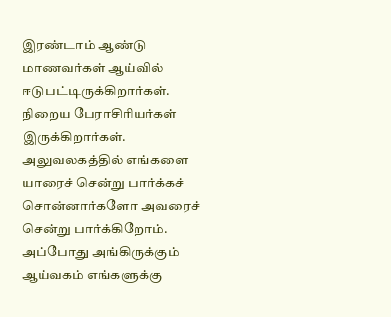இரண்டாம் ஆண்டு மாணவர்கள் ஆய்வில் ஈடுபட்டிருக்கிறார்கள். நிறைய பேராசிரியர்கள் இருக்கிறார்கள். அலுவலகத்தில் எங்களை யாரைச் சென்று பார்க்கச் சொன்னார்களோ அவரைச் சென்று பார்க்கிறோம். அப்போது அங்கிருக்கும் ஆய்வகம் எங்களுக்கு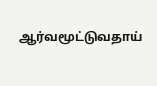ஆர்வமூட்டுவதாய்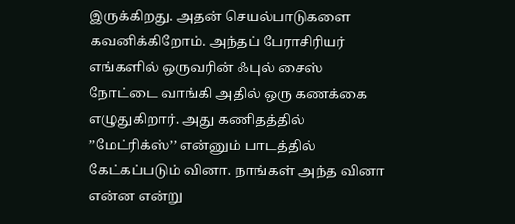இருக்கிறது. அதன் செயல்பாடுகளை கவனிக்கிறோம். அந்தப் பேராசிரியர் எங்களில் ஒருவரின் ஃபுல் சைஸ் நோட்டை வாங்கி அதில் ஒரு கணக்கை எழுதுகிறார். அது கணிதத்தில் ’’மேட்ரிக்ஸ்’’ என்னும் பாடத்தில் கேட்கப்படும் வினா. நாங்கள் அந்த வினா என்ன என்று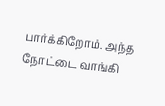பார்க்கிறோம். அந்த நோட்டை வாங்கி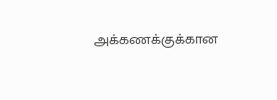அக்கணக்குக்கான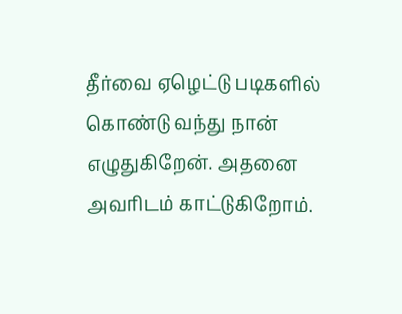தீர்வை ஏழெட்டு படிகளில் கொண்டு வந்து நான் எழுதுகிறேன். அதனை அவரிடம் காட்டுகிறோம்.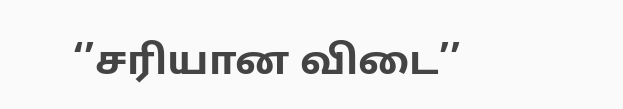‘’சரியான விடை’’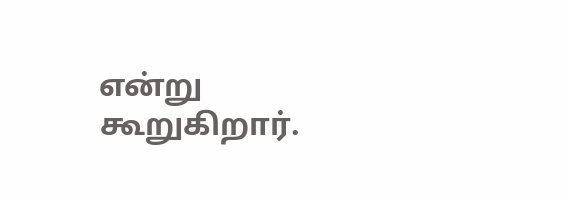என்று கூறுகிறார்.